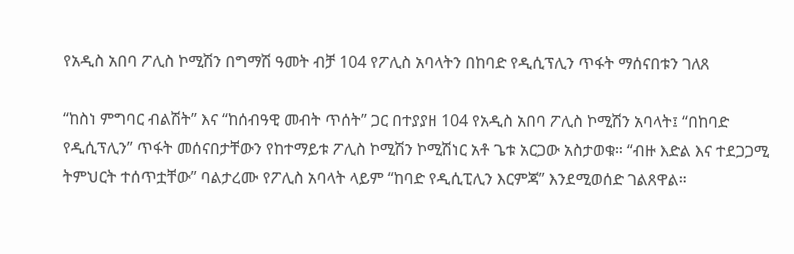የአዲስ አበባ ፖሊስ ኮሚሽን በግማሽ ዓመት ብቻ 104 የፖሊስ አባላትን በከባድ የዲሲፕሊን ጥፋት ማሰናበቱን ገለጸ

“ከስነ ምግባር ብልሽት” እና “ከሰብዓዊ መብት ጥሰት” ጋር በተያያዘ 104 የአዲስ አበባ ፖሊስ ኮሚሽን አባላት፤ “በከባድ የዲሲፕሊን” ጥፋት መሰናበታቸውን የከተማይቱ ፖሊስ ኮሚሽን ኮሚሽነር አቶ ጌቱ አርጋው አስታወቁ። “ብዙ እድል እና ተደጋጋሚ ትምህርት ተሰጥቷቸው” ባልታረሙ የፖሊስ አባላት ላይም “ከባድ የዲሲፒሊን እርምጃ” እንደሚወሰድ ገልጸዋል።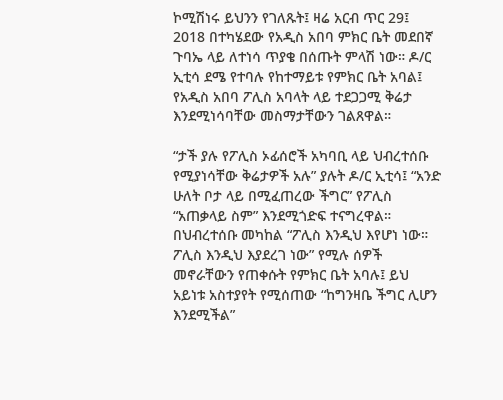ኮሚሽነሩ ይህንን የገለጹት፤ ዛሬ አርብ ጥር 29፤ 2018 በተካሄደው የአዲስ አበባ ምክር ቤት መደበኛ ጉባኤ ላይ ለተነሳ ጥያቄ በሰጡት ምላሽ ነው። ዶ/ር ኢቲሳ ደሜ የተባሉ የከተማይቱ የምክር ቤት አባል፤ የአዲስ አበባ ፖሊስ አባላት ላይ ተደጋጋሚ ቅሬታ እንደሚነሳባቸው መስማታቸውን ገልጸዋል።

“ታች ያሉ የፖሊስ ኦፊሰሮች አካባቢ ላይ ህብረተሰቡ የሚያነሳቸው ቅሬታዎች አሉ” ያሉት ዶ/ር ኢቲሳ፤ “አንድ ሁለት ቦታ ላይ በሚፈጠረው ችግር” የፖሊስ “አጠቃላይ ስም” እንደሚጎድፍ ተናግረዋል። በህብረተሰቡ መካከል “ፖሊስ እንዲህ እየሆነ ነው። ፖሊስ እንዲህ እያደረገ ነው” የሚሉ ሰዎች መኖራቸውን የጠቀሱት የምክር ቤት አባሉ፤ ይህ አይነቱ አስተያየት የሚሰጠው “ከግንዛቤ ችግር ሊሆን እንደሚችል”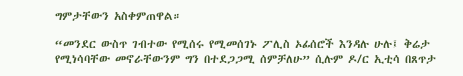ግምታቸውን አስቀምጠዋል።

“መንደር ውስጥ ገብተው የሚሰሩ የሚመሰገኑ ፖሊስ ኦፊሰሮች እንዳሉ ሁሉ፤ ቅሬታ የሚነሳባቸው መኖራቸውንም ግን በተደጋጋሚ ሰምቻለሁ” ሲሉም ዶ/ር ኢቲሳ በጸጥታ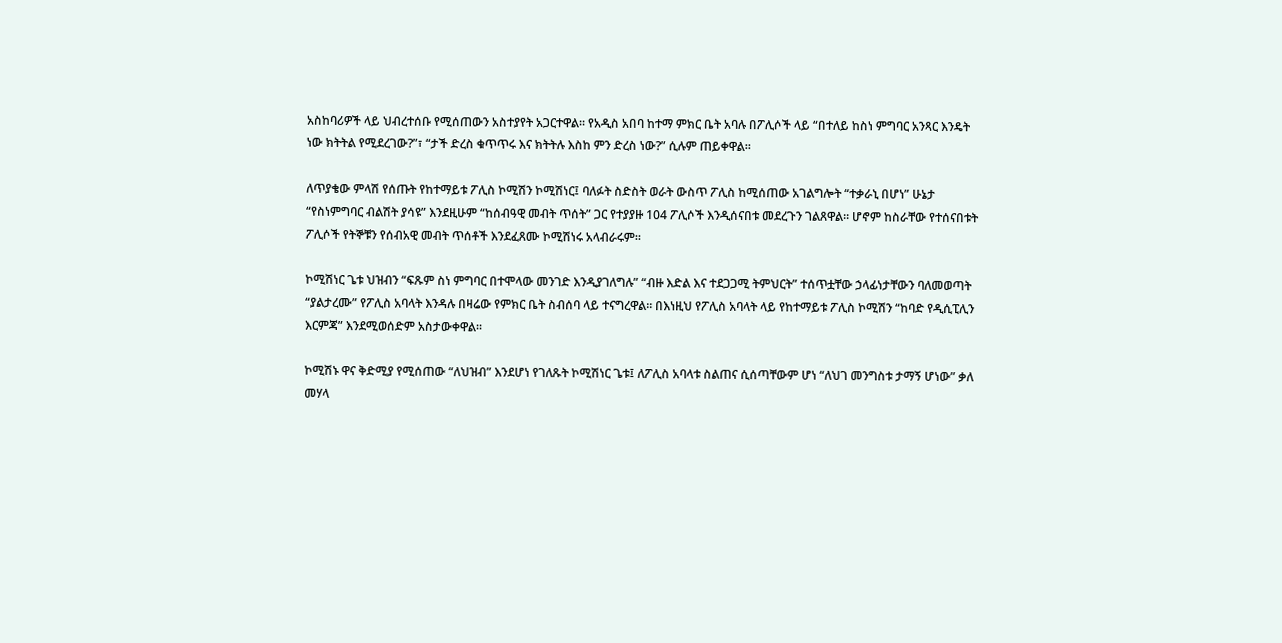አስከባሪዎች ላይ ህብረተሰቡ የሚሰጠውን አስተያየት አጋርተዋል። የአዲስ አበባ ከተማ ምክር ቤት አባሉ በፖሊሶች ላይ “በተለይ ከስነ ምግባር አንጻር እንዴት ነው ክትትል የሚደረገው?”፣ “ታች ድረስ ቁጥጥሩ እና ክትትሉ እስከ ምን ድረስ ነው?” ሲሉም ጠይቀዋል።

ለጥያቄው ምላሽ የሰጡት የከተማይቱ ፖሊስ ኮሚሽን ኮሚሽነር፤ ባለፉት ስድስት ወራት ውስጥ ፖሊስ ከሚሰጠው አገልግሎት “ተቃራኒ በሆነ” ሁኔታ “የስነምግባር ብልሽት ያሳዩ” እንደዚሁም “ከሰብዓዊ መብት ጥሰት” ጋር የተያያዙ 104 ፖሊሶች እንዲሰናበቱ መደረጉን ገልጸዋል። ሆኖም ከስራቸው የተሰናበቱት ፖሊሶች የትኞቹን የሰብአዊ መብት ጥሰቶች እንደፈጸሙ ኮሚሽነሩ አላብራሩም።

ኮሚሽነር ጌቱ ህዝብን “ፍጹም ስነ ምግባር በተሞላው መንገድ እንዲያገለግሉ” “ብዙ እድል እና ተደጋጋሚ ትምህርት” ተሰጥቷቸው ኃላፊነታቸውን ባለመወጣት “ያልታረሙ” የፖሊስ አባላት እንዳሉ በዛሬው የምክር ቤት ስብሰባ ላይ ተናግረዋል። በእነዚህ የፖሊስ አባላት ላይ የከተማይቱ ፖሊስ ኮሚሽን “ከባድ የዲሲፒሊን እርምጃ” እንደሚወሰድም አስታውቀዋል።

ኮሚሽኑ ዋና ቅድሚያ የሚሰጠው “ለህዝብ” እንደሆነ የገለጹት ኮሚሽነር ጌቱ፤ ለፖሊስ አባላቱ ስልጠና ሲሰጣቸውም ሆነ “ለህገ መንግስቱ ታማኝ ሆነው” ቃለ መሃላ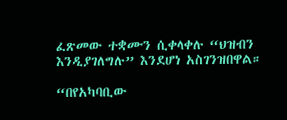ፈጽመው ተቋሙን ሲቀላቀሉ “ህዝብን እንዲያገለግሉ” እንደሆነ አስገንዝበዋል።

“በየአካባቢው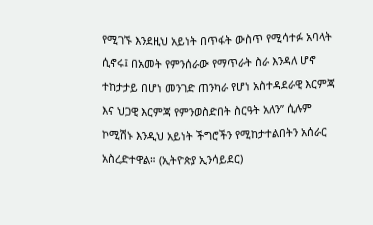የሚገኙ እንደዚህ አይነት በጥፋት ውስጥ የሚሳተፉ አባላት ሲኖሩ፤ በአመት የምንሰራው የማጥራት ስራ እንዳለ ሆኖ ተከታታይ በሆነ መንገድ ጠንካራ የሆነ አስተዳደራዊ እርምጃ እና ህጋዊ እርምጃ የምንወስድበት ስርዓት አለን” ሲሉም ኮሚሽኑ እንዲህ አይነት ችግሮችን የሚከታተልበትን አሰራር አስረድተዋል። (ኢትዮጵያ ኢንሳይደር)